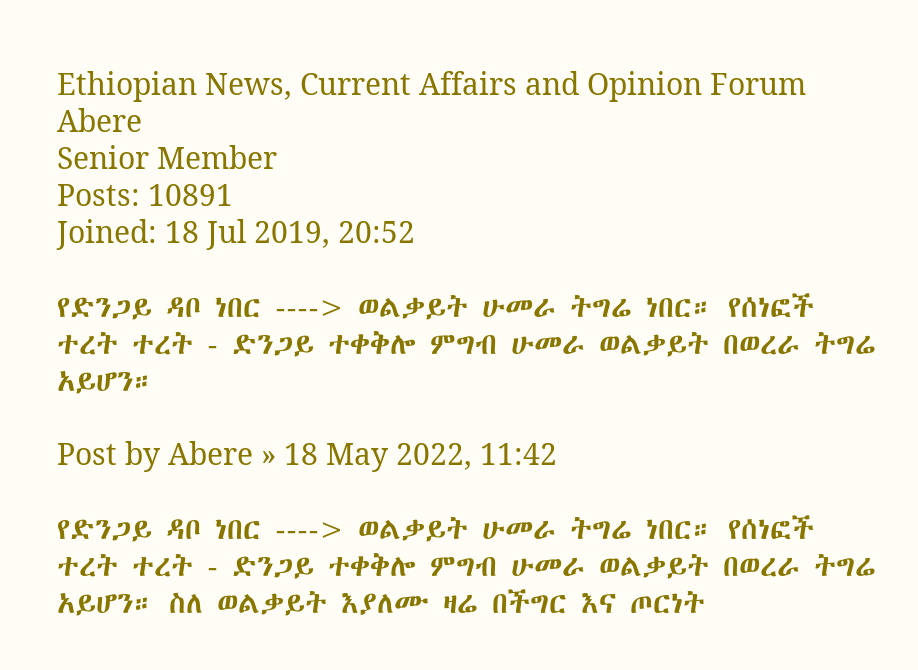Ethiopian News, Current Affairs and Opinion Forum
Abere
Senior Member
Posts: 10891
Joined: 18 Jul 2019, 20:52

የድንጋይ ዳቦ ነበር ----> ወልቃይት ሁመራ ትግሬ ነበር። የሰነፎች ተረት ተረት - ድንጋይ ተቀቅሎ ምግብ ሁመራ ወልቃይት በወረራ ትግሬ አይሆን።

Post by Abere » 18 May 2022, 11:42

የድንጋይ ዳቦ ነበር ----> ወልቃይት ሁመራ ትግሬ ነበር። የሰነፎች ተረት ተረት - ድንጋይ ተቀቅሎ ምግብ ሁመራ ወልቃይት በወረራ ትግሬ አይሆን። ስለ ወልቃይት እያለሙ ዛሬ በችግር እና ጦርነት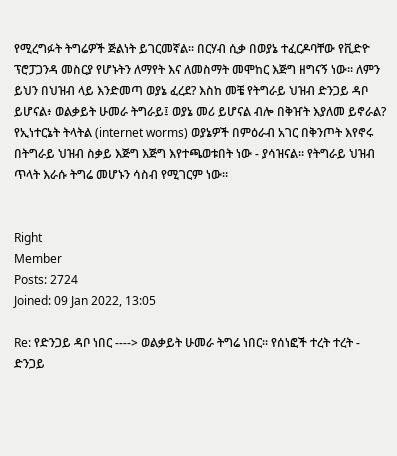የሚረግፉት ትግሬዎች ጅልነት ይገርመኛል። በርሃብ ሲቃ በወያኔ ተፈርዶባቸው የቪድዮ ፕሮፓጋንዳ መስርያ የሆኑትን ለማየት እና ለመስማት መሞከር እጅግ ዘግናኝ ነው። ለምን ይህን በህዝብ ላይ እንድመጣ ወያኔ ፈረደ? እስከ መቼ የትግራይ ህዝብ ድንጋይ ዳቦ ይሆናል፥ ወልቃይት ሁመራ ትግራይ፤ ወያኔ መሪ ይሆናል ብሎ በቅዠት እያለመ ይኖራል? የኢነተርኔት ትላትል (internet worms) ወያኔዎች በምዕራብ አገር በቅንጦት እየኖሩ በትግራይ ህዝብ ስቃይ እጅግ እጅግ እየተጫወቱበት ነው - ያሳዝናል። የትግራይ ህዝብ ጥላት እራሱ ትግሬ መሆኑን ሳስብ የሚገርም ነው።


Right
Member
Posts: 2724
Joined: 09 Jan 2022, 13:05

Re: የድንጋይ ዳቦ ነበር ----> ወልቃይት ሁመራ ትግሬ ነበር። የሰነፎች ተረት ተረት - ድንጋይ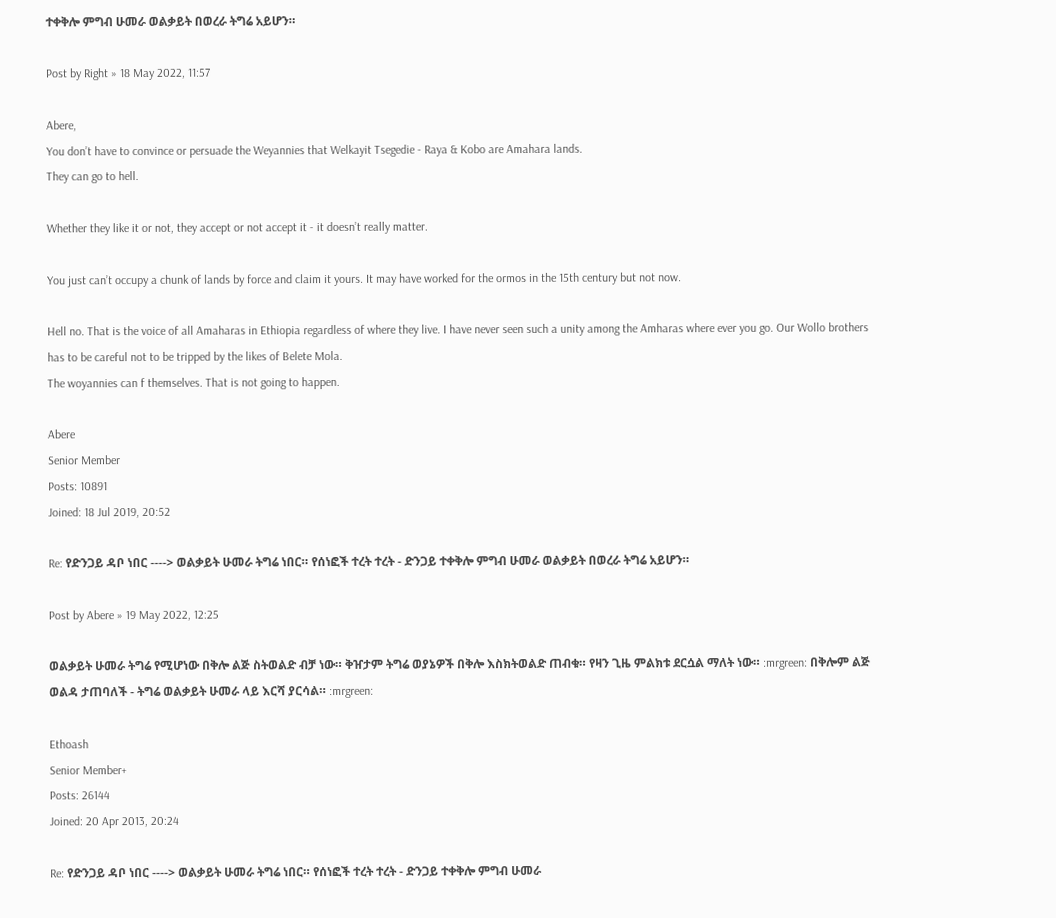ተቀቅሎ ምግብ ሁመራ ወልቃይት በወረራ ትግሬ አይሆን።

Post by Right » 18 May 2022, 11:57

Abere,
You don’t have to convince or persuade the Weyannies that Welkayit Tsegedie - Raya & Kobo are Amahara lands.
They can go to hell.

Whether they like it or not, they accept or not accept it - it doesn’t really matter.

You just can’t occupy a chunk of lands by force and claim it yours. It may have worked for the ormos in the 15th century but not now.

Hell no. That is the voice of all Amaharas in Ethiopia regardless of where they live. I have never seen such a unity among the Amharas where ever you go. Our Wollo brothers has to be careful not to be tripped by the likes of Belete Mola.
The woyannies can f themselves. That is not going to happen.

Abere
Senior Member
Posts: 10891
Joined: 18 Jul 2019, 20:52

Re: የድንጋይ ዳቦ ነበር ----> ወልቃይት ሁመራ ትግሬ ነበር። የሰነፎች ተረት ተረት - ድንጋይ ተቀቅሎ ምግብ ሁመራ ወልቃይት በወረራ ትግሬ አይሆን።

Post by Abere » 19 May 2022, 12:25

ወልቃይት ሁመራ ትግሬ የሚሆነው በቅሎ ልጅ ስትወልድ ብቻ ነው። ቅዠታም ትግሬ ወያኔዎች በቅሎ እስክትወልድ ጠብቁ። የዛን ጊዜ ምልክቱ ደርሷል ማለት ነው። :mrgreen: በቅሎም ልጅ ወልዳ ታጠባለች - ትግሬ ወልቃይት ሁመራ ላይ እርሻ ያርሳል። :mrgreen:

Ethoash
Senior Member+
Posts: 26144
Joined: 20 Apr 2013, 20:24

Re: የድንጋይ ዳቦ ነበር ----> ወልቃይት ሁመራ ትግሬ ነበር። የሰነፎች ተረት ተረት - ድንጋይ ተቀቅሎ ምግብ ሁመራ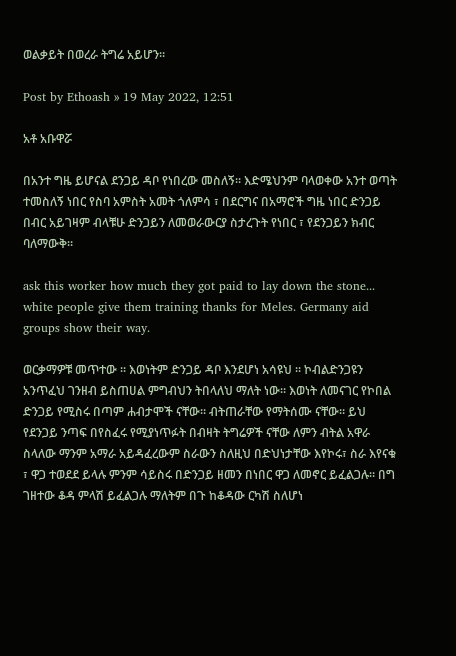ወልቃይት በወረራ ትግሬ አይሆን።

Post by Ethoash » 19 May 2022, 12:51

አቶ አቡዋሯ

በአንተ ግዜ ይሆናል ደንጋይ ዳቦ የነበረው መስለኝ። እድሜህንም ባላወቀው አንተ ወጣት ተመስለኝ ነበር የስባ አምስት አመት ጎለምሳ ፣ በደርግና በአማሮች ግዜ ነበር ድንጋይ በብር አይገዛም ብላቹሁ ድንጋይን ለመወራውርያ ስታረጉት የነበር ፣ የደንጋይን ክብር ባለማውቅ።

ask this worker how much they got paid to lay down the stone... white people give them training thanks for Meles. Germany aid groups show their way.

ወርቃማዎቹ መጥተው ። እወነትም ድንጋይ ዳቦ እንደሆነ አሳዩህ ። ኮብልድንጋዩን አንጥፈህ ገንዘብ ይስጠሀል ምግብህን ትበላለህ ማለት ነው። እወነት ለመናገር የኮበል ድንጋይ የሚስሩ በጣም ሐብታሞች ናቸው። ብትጠራቸው የማትሰሙ ናቸው። ይህ የደንጋይ ንጣፍ በየስፈሩ የሚያነጥፉት በብዛት ትግሬዎች ናቸው ለምን ብትል አዋራ ስላለው ማንም አማራ አይዳፈረውም ስራውን ስለዚህ በድህነታቸው እየኮሩ፣ ስራ እየናቁ ፣ ዋጋ ተወደደ ይላሉ ምንም ሳይስሩ በድንጋይ ዘመን በነበር ዋጋ ለመኖር ይፈልጋሉ። በግ ገዘተው ቆዳ ምላሽ ይፈልጋሉ ማለትም በጉ ከቆዳው ርካሽ ስለሆነ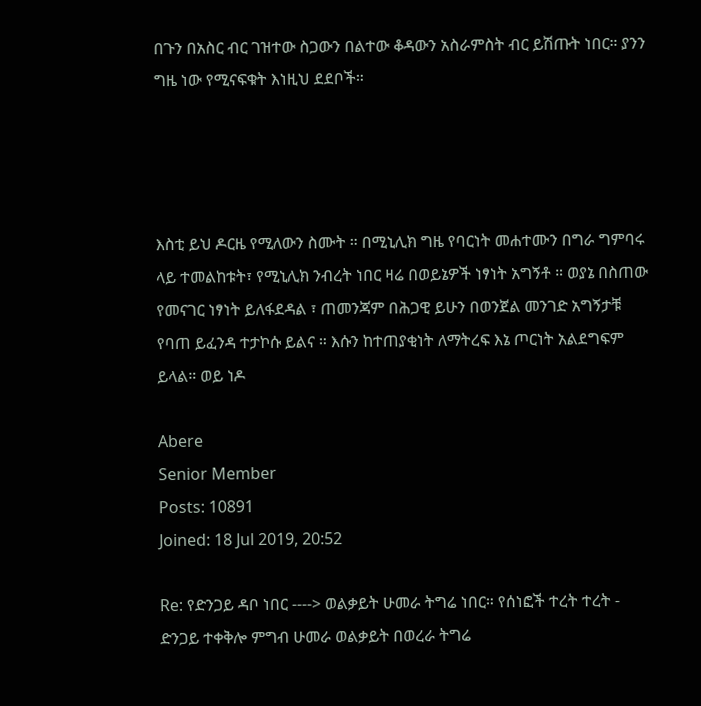በጉን በአስር ብር ገዝተው ስጋውን በልተው ቆዳውን አስራምስት ብር ይሽጡት ነበር። ያንን ግዜ ነው የሚናፍቁት እነዚህ ደደቦች።




እስቲ ይህ ዶርዜ የሚለውን ስሙት ። በሚኒሊክ ግዜ የባርነት መሐተሙን በግራ ግምባሩ ላይ ተመልከቱት፣ የሚኒሊክ ንብረት ነበር ዛሬ በወይኔዎች ነፃነት አግኝቶ ። ወያኔ በስጠው የመናገር ነፃነት ይለፋደዳል ፣ ጠመንጃም በሕጋዊ ይሁን በወንጀል መንገድ አግኝታቹ የባጠ ይፈንዳ ተታኮሱ ይልና ። እሱን ከተጠያቂነት ለማትረፍ እኔ ጦርነት አልደግፍም ይላል። ወይ ነዶ

Abere
Senior Member
Posts: 10891
Joined: 18 Jul 2019, 20:52

Re: የድንጋይ ዳቦ ነበር ----> ወልቃይት ሁመራ ትግሬ ነበር። የሰነፎች ተረት ተረት - ድንጋይ ተቀቅሎ ምግብ ሁመራ ወልቃይት በወረራ ትግሬ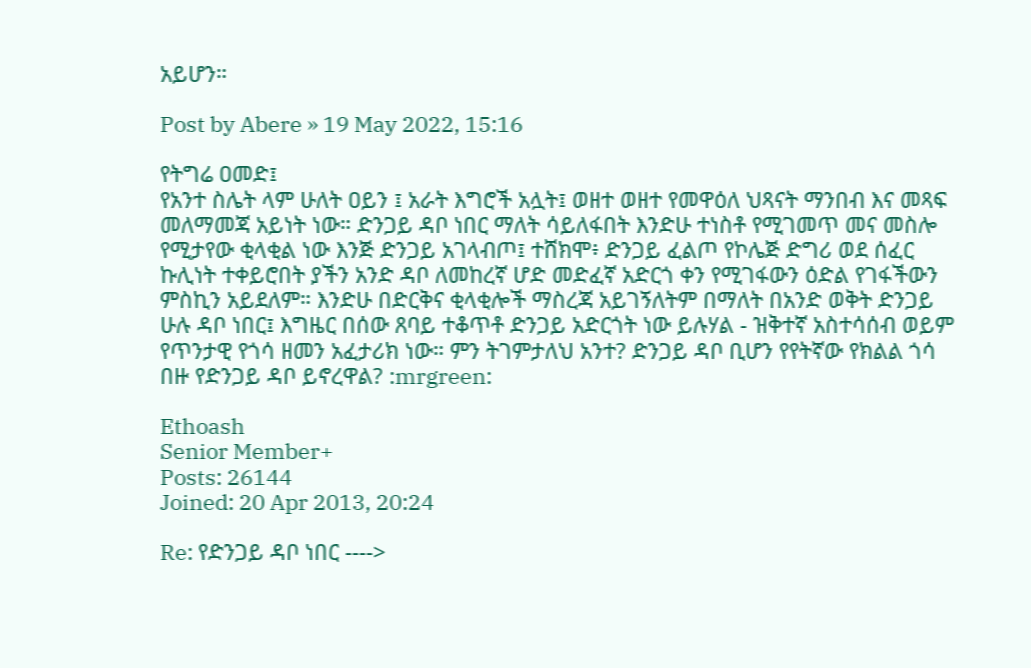አይሆን።

Post by Abere » 19 May 2022, 15:16

የትግሬ ዐመድ፤
የአንተ ስሌት ላም ሁለት ዐይን ፤ አራት እግሮች አሏት፤ ወዘተ ወዘተ የመዋዕለ ህጻናት ማንበብ እና መጻፍ መለማመጃ አይነት ነው። ድንጋይ ዳቦ ነበር ማለት ሳይለፋበት እንድሁ ተነስቶ የሚገመጥ መና መስሎ የሚታየው ቂላቂል ነው እንጅ ድንጋይ አገላብጦ፤ ተሸክሞ፥ ድንጋይ ፈልጦ የኮሌጅ ድግሪ ወደ ሰፈር ኩሊነት ተቀይሮበት ያችን አንድ ዳቦ ለመከረኛ ሆድ መድፈኛ አድርጎ ቀን የሚገፋውን ዕድል የገፋችውን ምስኪን አይደለም። እንድሁ በድርቅና ቂላቂሎች ማስረጃ አይገኝለትም በማለት በአንድ ወቅት ድንጋይ ሁሉ ዳቦ ነበር፤ እግዜር በሰው ጸባይ ተቆጥቶ ድንጋይ አድርጎት ነው ይሉሃል - ዝቅተኛ አስተሳሰብ ወይም የጥንታዊ የጎሳ ዘመን አፈታሪክ ነው። ምን ትገምታለህ አንተ? ድንጋይ ዳቦ ቢሆን የየትኛው የክልል ጎሳ በዙ የድንጋይ ዳቦ ይኖረዋል? :mrgreen:

Ethoash
Senior Member+
Posts: 26144
Joined: 20 Apr 2013, 20:24

Re: የድንጋይ ዳቦ ነበር ---->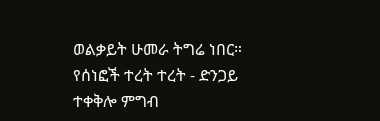ወልቃይት ሁመራ ትግሬ ነበር። የሰነፎች ተረት ተረት - ድንጋይ ተቀቅሎ ምግብ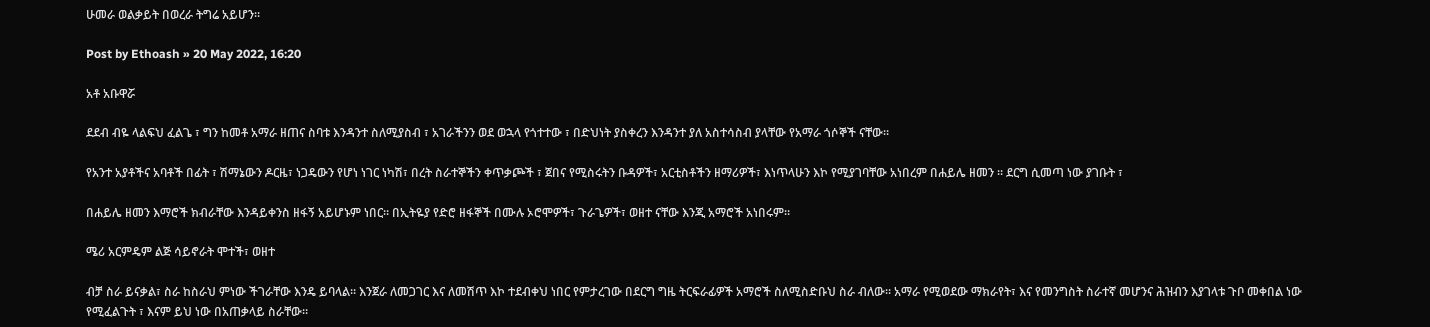ሁመራ ወልቃይት በወረራ ትግሬ አይሆን።

Post by Ethoash » 20 May 2022, 16:20

አቶ አቡዋሯ

ደደብ ብዬ ላልፍህ ፈልጌ ፣ ግን ከመቶ አማራ ዘጠና ስባቱ እንዳንተ ስለሚያስብ ፣ አገራችንን ወደ ወኋላ የጎተተው ፣ በድህነት ያስቀረን እንዳንተ ያለ አስተሳስብ ያላቸው የአማራ ጎሶኞች ናቸው።

የአንተ አያቶችና አባቶች በፊት ፣ ሽማኔውን ዶርዜ፣ ነጋዴውን የሆነ ነገር ነካሽ፣ በረት ስራተኞችን ቀጥቃጮች ፣ ጀበና የሚስሩትን ቡዳዎች፣ አርቲስቶችን ዘማሪዎች፣ እነጥላሁን እኮ የሚያገባቸው አነበረም በሐይሌ ዘመን ። ደርግ ሲመጣ ነው ያገቡት ፣

በሐይሌ ዘመን እማሮች ክብራቸው እንዳይቀንስ ዘፋኝ አይሆኑም ነበር። በኢትዬያ የድሮ ዘፋኞች በሙሉ ኦሮሞዎች፣ ጉራጌዎች፣ ወዘተ ናቸው እንጂ አማሮች አነበሩም።

ሜሪ አርምዴም ልጅ ሳይኖራት ሞተች፣ ወዘተ

ብቻ ስራ ይናቃል፣ ስራ ከስራህ ምነው ችገራቸው እንዴ ይባላል። እንጀራ ለመጋገር እና ለመሽጥ እኮ ተደብቀህ ነበር የምታረገው በደርግ ግዜ ትርፍራፊዎች አማሮች ስለሚስድቡህ ስራ ብለው። አማራ የሚወደው ማክራየት፣ እና የመንግስት ስራተኛ መሆንና ሕዝብን እያገላቱ ጉቦ መቀበል ነው የሚፈልጉት ፣ እናም ይህ ነው በአጠቃላይ ስራቸው።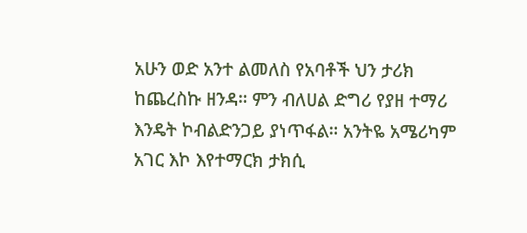አሁን ወድ አንተ ልመለስ የአባቶች ህን ታሪክ ከጨረስኩ ዘንዳ። ምን ብለሀል ድግሪ የያዘ ተማሪ እንዴት ኮብልድንጋይ ያነጥፋል። አንትዬ አሜሪካም አገር እኮ እየተማርክ ታክሲ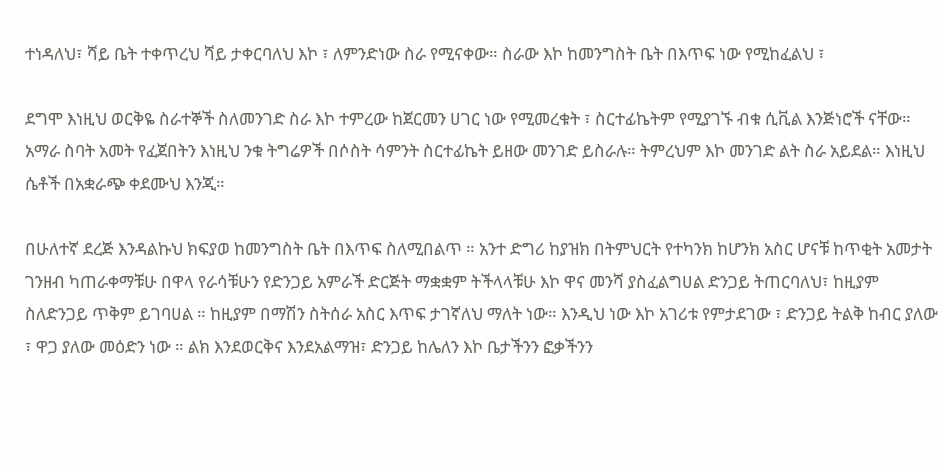ተነዳለህ፣ ሻይ ቤት ተቀጥረህ ሻይ ታቀርባለህ እኮ ፣ ለምንድነው ስራ የሚናቀው። ስራው እኮ ከመንግስት ቤት በእጥፍ ነው የሚከፈልህ ፣

ደግሞ እነዚህ ወርቅዬ ስራተኞች ስለመንገድ ስራ እኮ ተምረው ከጀርመን ሀገር ነው የሚመረቁት ፣ ስርተፊኬትም የሚያገኙ ብቁ ሲቪል እንጅነሮች ናቸው። አማራ ስባት አመት የፈጀበትን እነዚህ ንቁ ትግሬዎች በሶስት ሳምንት ስርተፊኬት ይዘው መንገድ ይስራሉ። ትምረህም እኮ መንገድ ልት ስራ አይደል። እነዚህ ሴቶች በአቋራጭ ቀደሙህ እንጂ።

በሁለተኛ ደረጅ እንዳልኩህ ክፍያወ ከመንግስት ቤት በእጥፍ ስለሚበልጥ ። አንተ ድግሪ ከያዝክ በትምህርት የተካንክ ከሆንክ አስር ሆናቹ ከጥቂት አመታት ገንዘብ ካጠራቀማቹሁ በዋላ የራሳቹሁን የድንጋይ አምራች ድርጅት ማቋቋም ትችላላቹሁ እኮ ዋና መንሻ ያስፈልግሀል ድንጋይ ትጠርባለህ፣ ከዚያም ስለድንጋይ ጥቅም ይገባሀል ። ከዚያም በማሽን ስትሰራ አስር እጥፍ ታገኛለህ ማለት ነው። እንዲህ ነው እኮ አገሪቱ የምታደገው ፣ ድንጋይ ትልቅ ከብር ያለው ፣ ዋጋ ያለው መዕድን ነው ። ልክ እንደወርቅና እንደአልማዝ፣ ድንጋይ ከሌለን እኮ ቤታችንን ፎቃችንን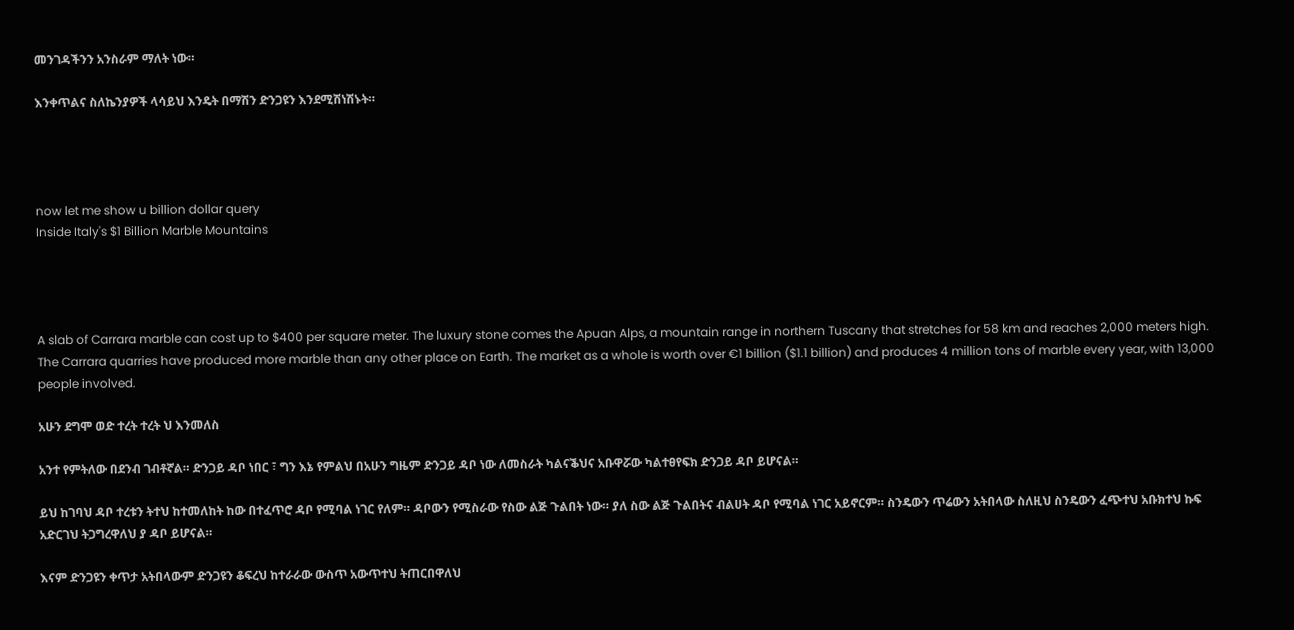መንገዳችንን አንስራም ማለት ነው።

እንቀጥልና ስለኬንያዎች ላሳይህ እንዴት በማሽን ድንጋዩን እንደሚሽነሽኑት።




now let me show u billion dollar query
Inside Italy's $1 Billion Marble Mountains




A slab of Carrara marble can cost up to $400 per square meter. The luxury stone comes the Apuan Alps, a mountain range in northern Tuscany that stretches for 58 km and reaches 2,000 meters high. The Carrara quarries have produced more marble than any other place on Earth. The market as a whole is worth over €1 billion ($1.1 billion) and produces 4 million tons of marble every year, with 13,000 people involved.

አሁን ደግሞ ወድ ተረት ተረት ህ እንመለስ

አንተ የምትለው በደንብ ገብቶኛል። ድንጋይ ዳቦ ነበር ፣ ግን እኔ የምልህ በአሁን ግዜም ድንጋይ ዳቦ ነው ለመስራት ካልናቕህና አቡዋሯው ካልተፀየፍክ ድንጋይ ዳቦ ይሆናል።

ይህ ከገባህ ዳቦ ተረቱን ትተህ ከተመለከት ከው በተፈጥሮ ዳቦ የሚባል ነገር የለም። ዳቦውን የሚስራው የስው ልጅ ጉልበት ነው። ያለ ስው ልጅ ጉልበትና ብልሀት ዳቦ የሚባል ነገር አይኖርም። ስንዴውን ጥሬውን አትበላው ስለዚህ ስንዴውን ፈጭተህ አቡክተህ ኩፍ አድርገህ ትጋግረዋለህ ያ ዳቦ ይሆናል።

እናም ድንጋዩን ቀጥታ አትበላውም ድንጋዩን ቆፍረህ ከተራራው ውስጥ አውጥተህ ትጠርበዋለህ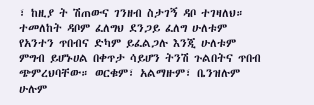፣ ከዚያ ት ሽጠውና ገንዘብ ስታገኝ ዳቦ ተገዛለህ። ተመለከት ዳቦም ፈለግህ ደንጋይ ፈለግ ሁለቱም የአንተን ጥበብና ድካም ይፈልጋሉ እንጂ ሁለቱም ምግብ ይሆኑሀል በቀጥታ ሳይሆን ትንሽ ጉልበትና ጥበብ ጭምረህባቸው። ወርቁም፣ አልማዙም፣ ቤንዝሉም ሁሉም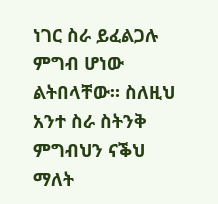ነገር ስራ ይፈልጋሉ ምግብ ሆነው ልትበላቸው። ስለዚህ አንተ ስራ ስትንቅ ምግብህን ናቕህ ማለት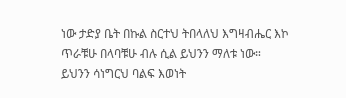ነው ታድያ ቤት በኩል ስርተህ ትበላለህ እግዛብሔር እኮ ጥራቹሁ በላባቹሁ ብሉ ሲል ይህንን ማለቱ ነው።
ይህንን ሳነግርህ ባልፍ እወነት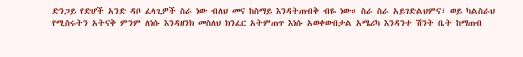ድንጋይ የድሆች አንድ ዳቦ ፈላጊዎች ስራ ነው ብለህ መና ከስማይ እንዳትጠብቅ ብዬ ነው። ስራ ስራ አይገድልህምና፣ ወይ ካልስራህ የሚስሩትን አትናቅ ምንም ለነሱ እንዳዘንክ መስለህ ክንፈር አትምጠጥ እነሱ አወቀውበታል አሜሪካ እንዳንተ ሽንት ቤት ከማጠብ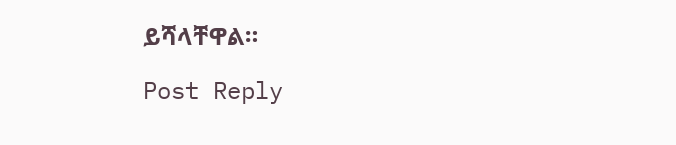ይሻላቸዋል።

Post Reply